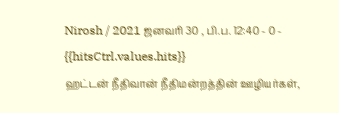Nirosh / 2021 ஜனவரி 30 , பி.ப. 12:40 - 0 - {{hitsCtrl.values.hits}}
ஹட்டன் நீதிவான் நீதிமன்றத்தின் ஊழியர்கள்,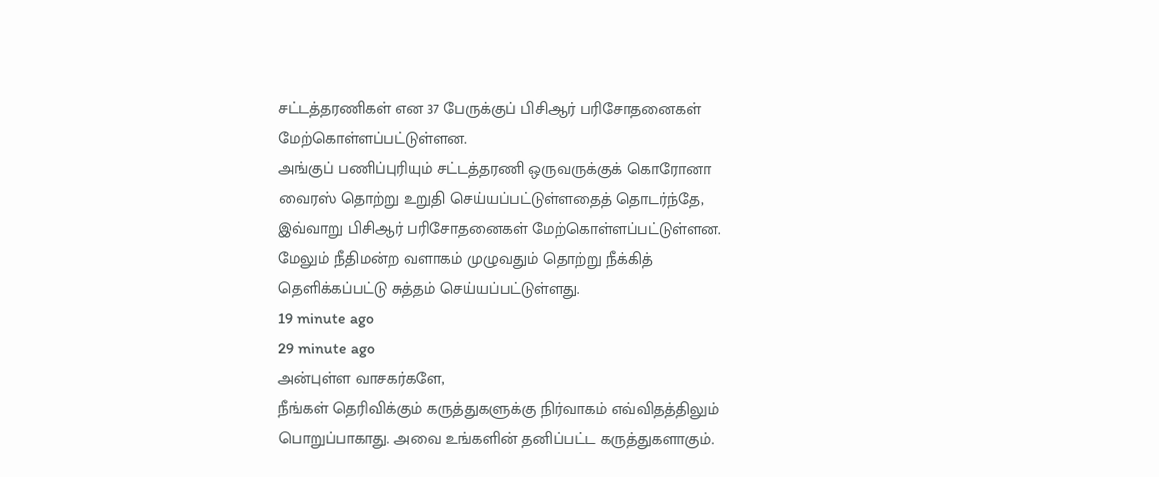சட்டத்தரணிகள் என 37 பேருக்குப் பிசிஆர் பரிசோதனைகள் மேற்கொள்ளப்பட்டுள்ளன.
அங்குப் பணிப்புரியும் சட்டத்தரணி ஒருவருக்குக் கொரோனா வைரஸ் தொற்று உறுதி செய்யப்பட்டுள்ளதைத் தொடர்ந்தே, இவ்வாறு பிசிஆர் பரிசோதனைகள் மேற்கொள்ளப்பட்டுள்ளன. மேலும் நீதிமன்ற வளாகம் முழுவதும் தொற்று நீக்கித் தெளிக்கப்பட்டு சுத்தம் செய்யப்பட்டுள்ளது.
19 minute ago
29 minute ago
அன்புள்ள வாசகர்களே,
நீங்கள் தெரிவிக்கும் கருத்துகளுக்கு நிர்வாகம் எவ்விதத்திலும் பொறுப்பாகாது. அவை உங்களின் தனிப்பட்ட கருத்துகளாகும்.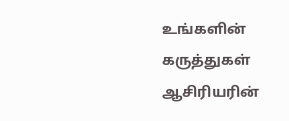உங்களின் கருத்துகள் ஆசிரியரின்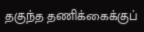தகுந்த தணிக்கைக்குப்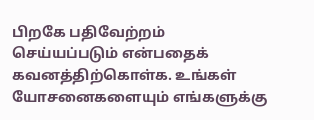பிறகே பதிவேற்றம் செய்யப்படும் என்பதைக் கவனத்திற்கொள்க. உங்கள் யோசனைகளையும் எங்களுக்கு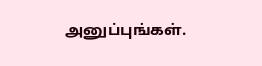அனுப்புங்கள்.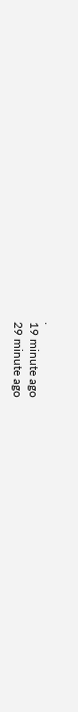.
19 minute ago
29 minute ago